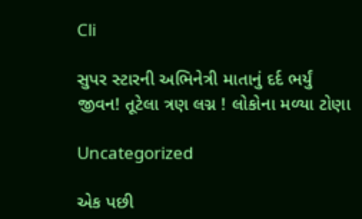Cli

સુપર સ્ટારની અભિનેત્રી માતાનું દર્દ ભર્યું જીવન! તૂટેલા ત્રણ લગ્ન ! લોકોના મળ્યા ટોણા

Uncategorized

એક પછી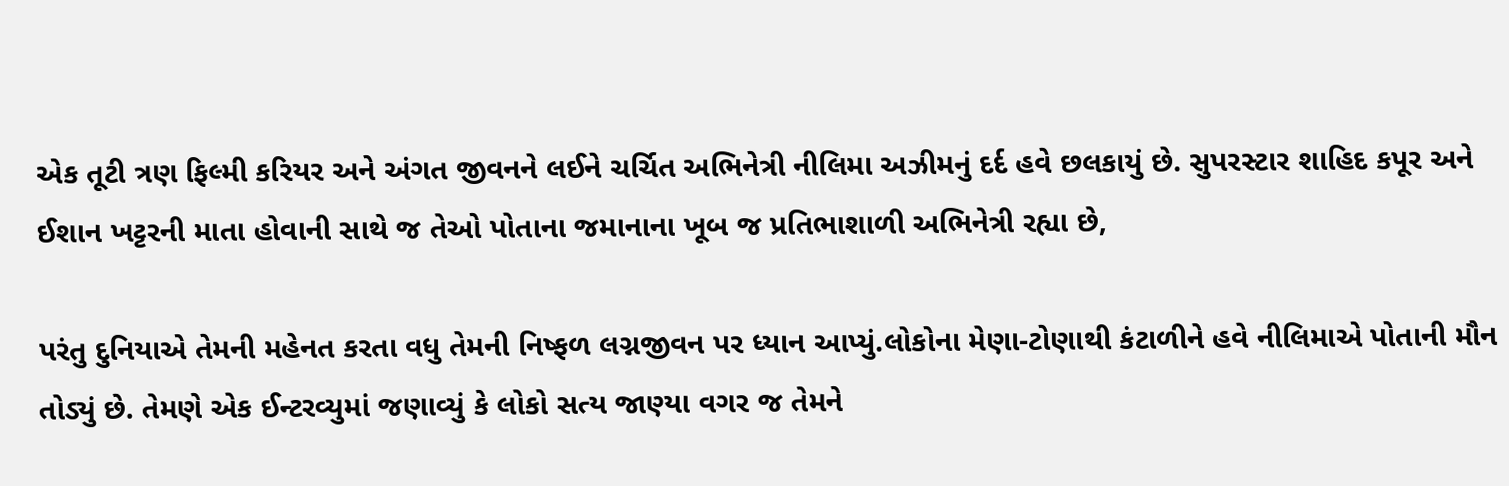એક તૂટી ત્રણ ફિલ્મી કરિયર અને અંગત જીવનને લઈને ચર્ચિત અભિનેત્રી નીલિમા અઝીમનું દર્દ હવે છલકાયું છે. સુપરસ્ટાર શાહિદ કપૂર અને ઈશાન ખટ્ટરની માતા હોવાની સાથે જ તેઓ પોતાના જમાનાના ખૂબ જ પ્રતિભાશાળી અભિનેત્રી રહ્યા છે,

પરંતુ દુનિયાએ તેમની મહેનત કરતા વધુ તેમની નિષ્ફળ લગ્નજીવન પર ધ્યાન આપ્યું.લોકોના મેણા-ટોણાથી કંટાળીને હવે નીલિમાએ પોતાની મૌન તોડ્યું છે. તેમણે એક ઈન્ટરવ્યુમાં જણાવ્યું કે લોકો સત્ય જાણ્યા વગર જ તેમને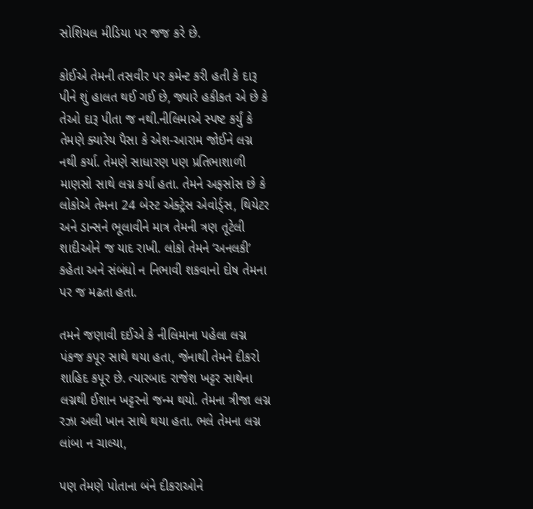સોશિયલ મીડિયા પર જજ કરે છે.

કોઈએ તેમની તસવીર પર કમેન્ટ કરી હતી કે દારૂ પીને શું હાલત થઈ ગઈ છે, જ્યારે હકીકત એ છે કે તેઓ દારૂ પીતા જ નથી.નીલિમાએ સ્પષ્ટ કર્યું કે તેમણે ક્યારેય પૈસા કે એશ-આરામ જોઈને લગ્ન નથી કર્યા. તેમણે સાધારણ પણ પ્રતિભાશાળી માણસો સાથે લગ્ન કર્યા હતા. તેમને અફસોસ છે કે લોકોએ તેમના 24 બેસ્ટ એક્ટ્રેસ એવોર્ડ્સ, થિયેટર અને ડાન્સને ભૂલાવીને માત્ર તેમની ત્રણ તૂટેલી શાદીઓને જ યાદ રાખી. લોકો તેમને ‘અનલકી’ કહેતા અને સંબંધો ન નિભાવી શકવાનો દોષ તેમના પર જ મઢતા હતા.

તમને જણાવી દઈએ કે નીલિમાના પહેલા લગ્ન પંકજ કપૂર સાથે થયા હતા, જેનાથી તેમને દીકરો શાહિદ કપૂર છે. ત્યારબાદ રાજેશ ખટ્ટર સાથેના લગ્નથી ઈશાન ખટ્ટરનો જન્મ થયો. તેમના ત્રીજા લગ્ન રઝા અલી ખાન સાથે થયા હતા. ભલે તેમના લગ્ન લાંબા ન ચાલ્યા,

પણ તેમણે પોતાના બંને દીકરાઓને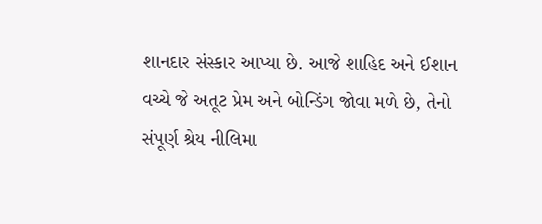શાનદાર સંસ્કાર આપ્યા છે. આજે શાહિદ અને ઈશાન વચ્ચે જે અતૂટ પ્રેમ અને બોન્ડિંગ જોવા મળે છે, તેનો સંપૂર્ણ શ્રેય નીલિમા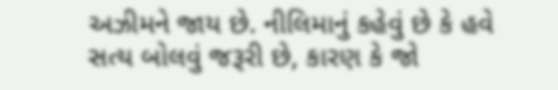અઝીમને જાય છે. નીલિમાનું કહેવું છે કે હવે સત્ય બોલવું જરૂરી છે, કારણ કે જો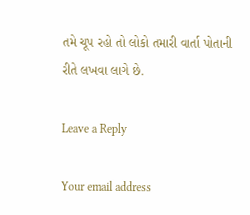તમે ચૂપ રહો તો લોકો તમારી વાર્તા પોતાની રીતે લખવા લાગે છે.

Leave a Reply

Your email address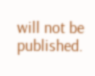will not be published.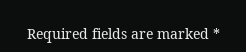Required fields are marked *